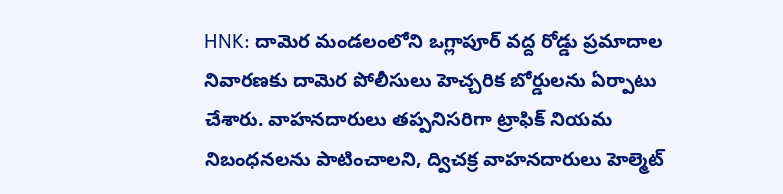HNK: దామెర మండలంలోని ఒగ్లాపూర్ వద్ద రోడ్డు ప్రమాదాల నివారణకు దామెర పోలీసులు హెచ్చరిక బోర్డులను ఏర్పాటు చేశారు. వాహనదారులు తప్పనిసరిగా ట్రాఫిక్ నియమ నిబంధనలను పాటించాలని, ద్విచక్ర వాహనదారులు హెల్మెట్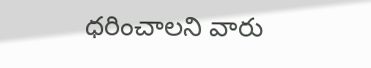ధరించాలని వారు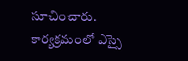సూచించారు. కార్యక్రమంలో ఎస్సై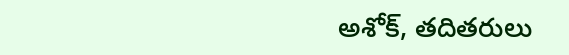అశోక్, తదితరులు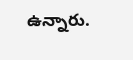ఉన్నారు.